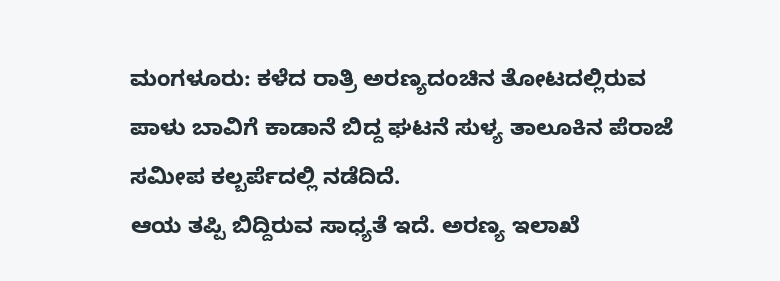ಮಂಗಳೂರು: ಕಳೆದ ರಾತ್ರಿ ಅರಣ್ಯದಂಚಿನ ತೋಟದಲ್ಲಿರುವ ಪಾಳು ಬಾವಿಗೆ ಕಾಡಾನೆ ಬಿದ್ದ ಘಟನೆ ಸುಳ್ಯ ತಾಲೂಕಿನ ಪೆರಾಜೆ ಸಮೀಪ ಕಲ್ಬರ್ಪೆದಲ್ಲಿ ನಡೆದಿದೆ.
ಆಯ ತಪ್ಪಿ ಬಿದ್ದಿರುವ ಸಾಧ್ಯತೆ ಇದೆ. ಅರಣ್ಯ ಇಲಾಖೆ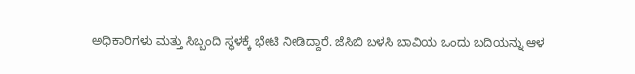ಅಧಿಕಾರಿಗಳು ಮತ್ತು ಸಿಬ್ಬಂದಿ ಸ್ಥಳಕ್ಕೆ ಭೇಟಿ ನೀಡಿದ್ದಾರೆ. ಜೆಸಿಬಿ ಬಳಸಿ ಬಾವಿಯ ಒಂದು ಬದಿಯನ್ನು ಆಳ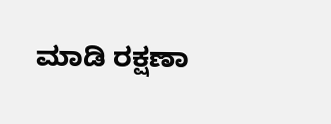ಮಾಡಿ ರಕ್ಷಣಾ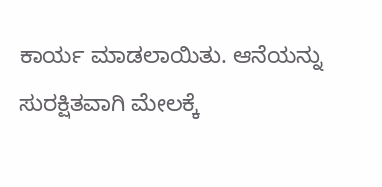ಕಾರ್ಯ ಮಾಡಲಾಯಿತು. ಆನೆಯನ್ನು ಸುರಕ್ಷಿತವಾಗಿ ಮೇಲಕ್ಕೆ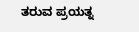ತರುವ ಪ್ರಯತ್ನ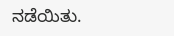ನಡೆಯಿತು.